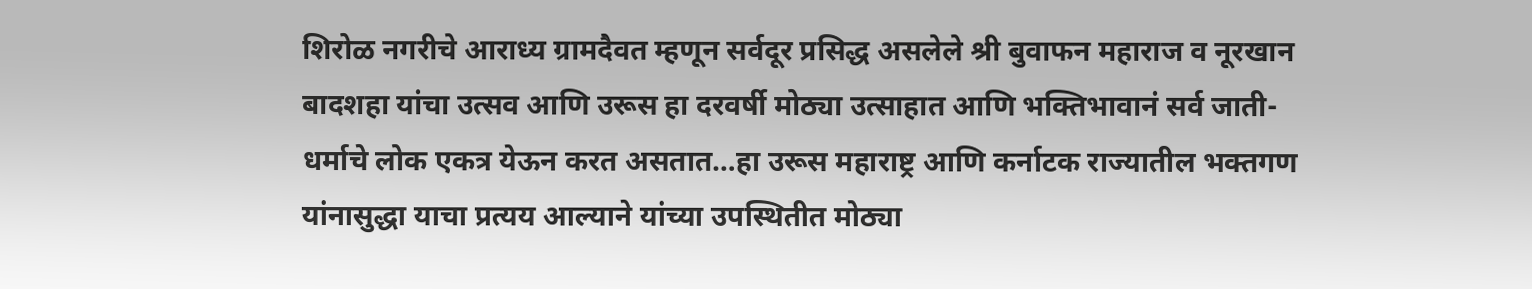शिरोळ नगरीचे आराध्य ग्रामदैवत म्हणून सर्वदूर प्रसिद्ध असलेले श्री बुवाफन महाराज व नूरखान बादशहा यांचा उत्सव आणि उरूस हा दरवर्षी मोठ्या उत्साहात आणि भक्तिभावानं सर्व जाती-धर्माचे लोक एकत्र येऊन करत असतात…हा उरूस महाराष्ट्र आणि कर्नाटक राज्यातील भक्तगण यांनासुद्धा याचा प्रत्यय आल्याने यांच्या उपस्थितीत मोठ्या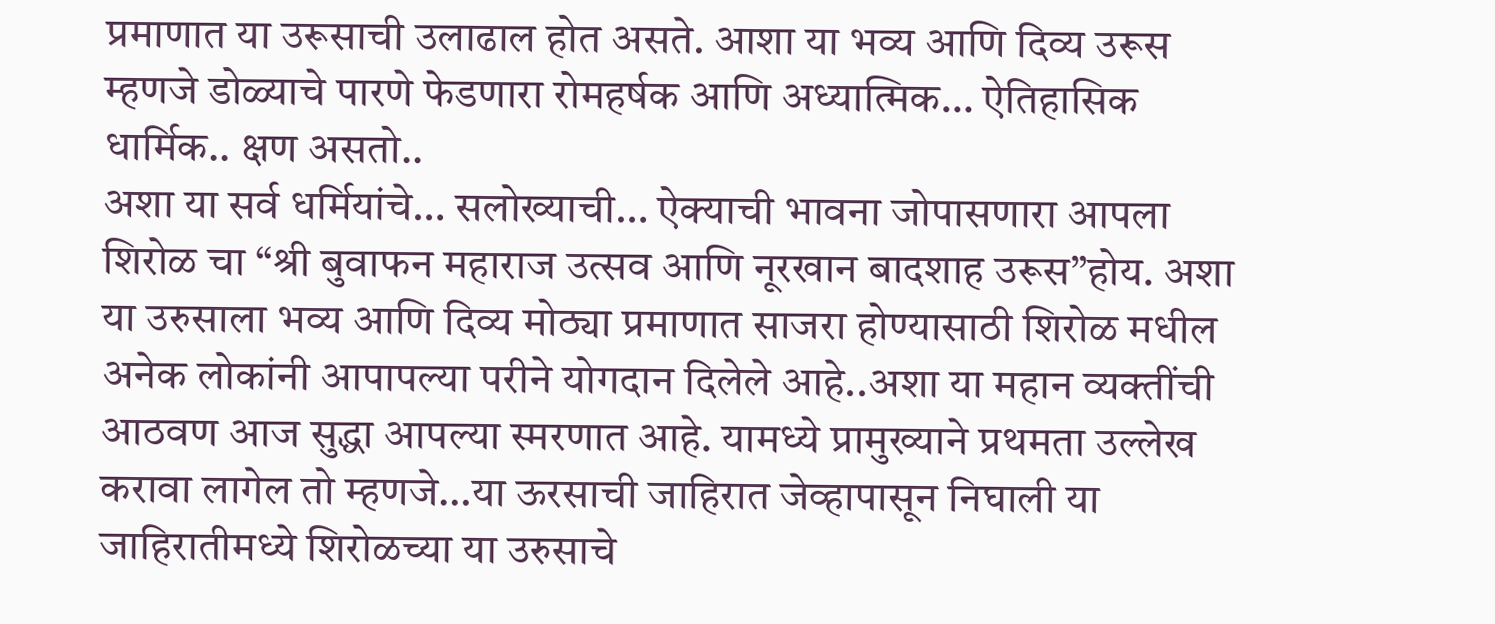प्रमाणात या उरूसाची उलाढाल होत असते. आशा या भव्य आणि दिव्य उरूस म्हणजे डोळ्याचे पारणे फेडणारा रोमहर्षक आणि अध्यात्मिक… ऐतिहासिक धार्मिक.. क्षण असतो..
अशा या सर्व धर्मियांचे… सलोख्याची… ऐक्याची भावना जोपासणारा आपला शिरोळ चा “श्री बुवाफन महाराज उत्सव आणि नूरखान बादशाह उरूस”होय. अशा या उरुसाला भव्य आणि दिव्य मोठ्या प्रमाणात साजरा होण्यासाठी शिरोळ मधील अनेक लोकांनी आपापल्या परीने योगदान दिलेले आहे..अशा या महान व्यक्तींची आठवण आज सुद्धा आपल्या स्मरणात आहे. यामध्ये प्रामुख्याने प्रथमता उल्लेख करावा लागेल तो म्हणजे…या ऊरसाची जाहिरात जेव्हापासून निघाली या जाहिरातीमध्ये शिरोळच्या या उरुसाचे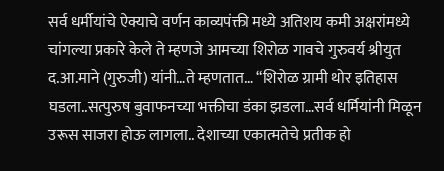सर्व धर्मीयांचे ऐक्याचे वर्णन काव्यपंक्ती मध्ये अतिशय कमी अक्षरांमध्ये चांगल्या प्रकारे केले ते म्हणजे आमच्या शिरोळ गावचे गुरुवर्य श्रीयुत द.आ.माने (गुरुजी) यांनी…ते म्हणतात… “शिरोळ ग्रामी थोर इतिहास घडला..सत्पुरुष बुवाफनच्या भक्तीचा डंका झडला…सर्व धर्मियांनी मिळून उरूस साजरा होऊ लागला.. देशाच्या एकात्मतेचे प्रतीक हो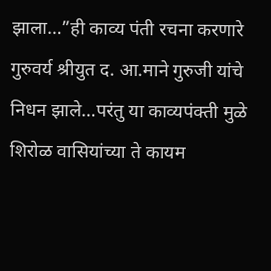झाला…”ही काव्य पंती रचना करणारे गुरुवर्य श्रीयुत द. आ.माने गुरुजी यांचे निधन झाले…परंतु या काव्यपंक्ती मुळे शिरोळ वासियांच्या ते कायम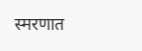स्मरणात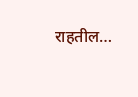राहतील…